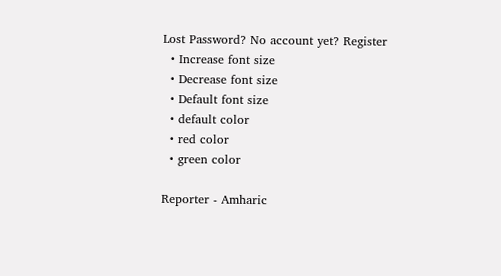Lost Password? No account yet? Register
  • Increase font size
  • Decrease font size
  • Default font size
  • default color
  • red color
  • green color

Reporter - Amharic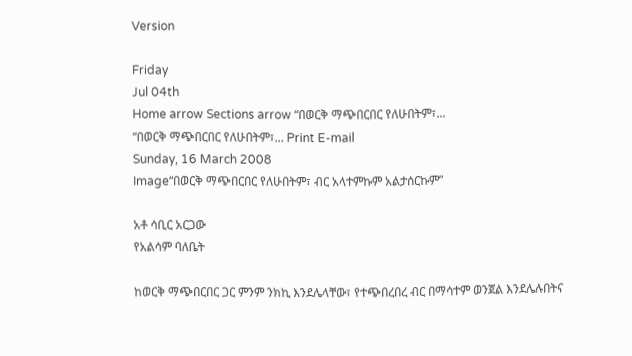Version

Friday
Jul 04th
Home arrow Sections arrow “በወርቅ ማጭበርበር የለሁበትም፣...
“በወርቅ ማጭበርበር የለሁበትም፣... Print E-mail
Sunday, 16 March 2008
Image“በወርቅ ማጭበርበር የለሁበትም፣ ብር አላተምኩም አልታሰርኩም”

አቶ ሳቢር አርጋው
የአልሳም ባለቤት

ከወርቅ ማጭበርበር ጋር ምንም ንክኪ እንደሌላቸው፣ የተጭበረበረ ብር በማሳተም ወንጀል እንደሌሉበትና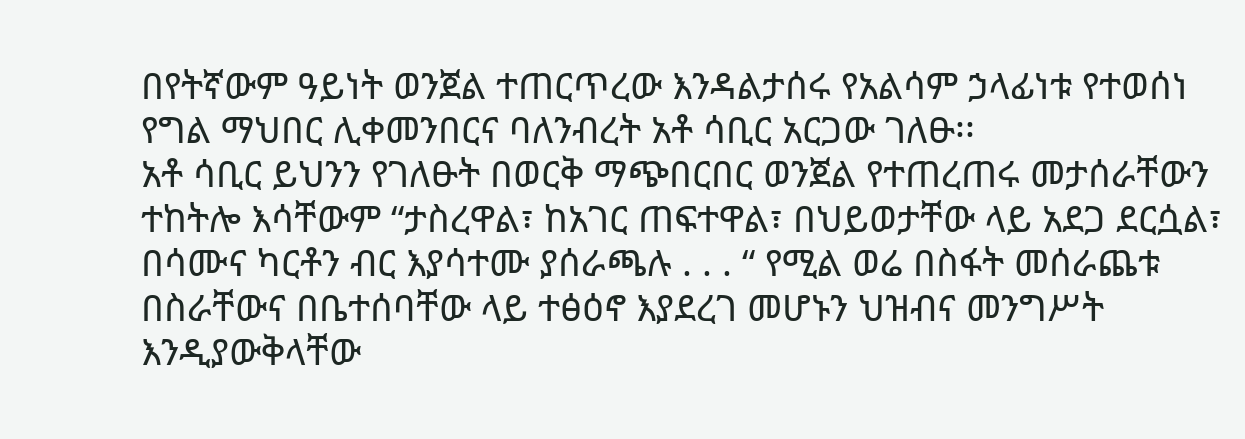በየትኛውም ዓይነት ወንጀል ተጠርጥረው እንዳልታሰሩ የአልሳም ኃላፊነቱ የተወሰነ የግል ማህበር ሊቀመንበርና ባለንብረት አቶ ሳቢር አርጋው ገለፁ፡፡
አቶ ሳቢር ይህንን የገለፁት በወርቅ ማጭበርበር ወንጀል የተጠረጠሩ መታሰራቸውን ተከትሎ እሳቸውም “ታስረዋል፣ ከአገር ጠፍተዋል፣ በህይወታቸው ላይ አደጋ ደርሷል፣ በሳሙና ካርቶን ብር እያሳተሙ ያሰራጫሉ . . . “ የሚል ወሬ በስፋት መሰራጨቱ በስራቸውና በቤተሰባቸው ላይ ተፅዕኖ እያደረገ መሆኑን ህዝብና መንግሥት እንዲያውቅላቸው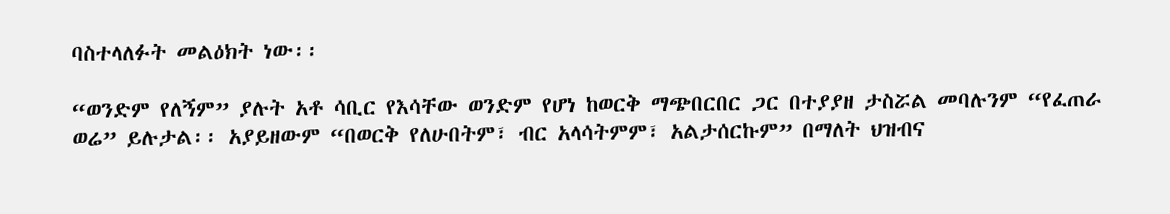ባስተላለፉት መልዕክት ነው፡፡

“ወንድም የለኝም” ያሉት አቶ ሳቢር የእሳቸው ወንድም የሆነ ከወርቅ ማጭበርበር ጋር በተያያዘ ታስሯል መባሉንም “የፈጠራ ወሬ” ይሉታል፡፡ አያይዘውም “በወርቅ የለሁበትም፣ ብር አላሳትምም፣ አልታሰርኩም” በማለት ህዝብና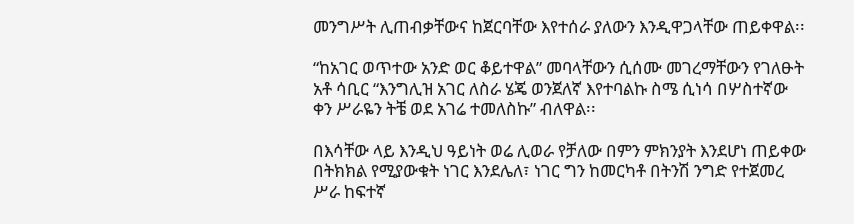መንግሥት ሊጠብቃቸውና ከጀርባቸው እየተሰራ ያለውን እንዲዋጋላቸው ጠይቀዋል፡፡

“ከአገር ወጥተው አንድ ወር ቆይተዋል” መባላቸውን ሲሰሙ መገረማቸውን የገለፁት አቶ ሳቢር “እንግሊዝ አገር ለስራ ሄጄ ወንጀለኛ እየተባልኩ ስሜ ሲነሳ በሦስተኛው ቀን ሥራዬን ትቼ ወደ አገሬ ተመለስኩ” ብለዋል፡፡

በእሳቸው ላይ እንዲህ ዓይነት ወሬ ሊወራ የቻለው በምን ምክንያት እንደሆነ ጠይቀው በትክክል የሚያውቁት ነገር እንደሌለ፣ ነገር ግን ከመርካቶ በትንሽ ንግድ የተጀመረ ሥራ ከፍተኛ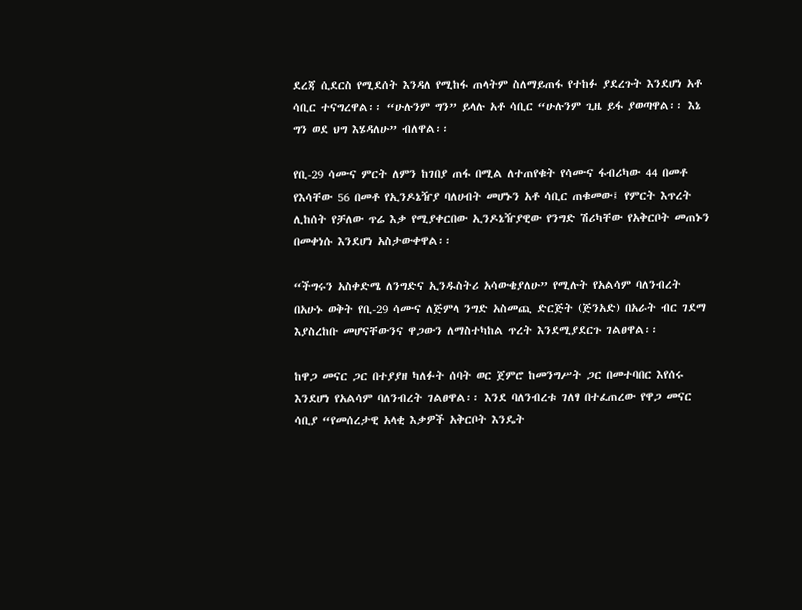ደረጃ ሲደርስ የሚደሰት እንዳለ የሚከፋ ጠላትም ስለማይጠፋ የተከፉ ያደረጉት እንደሆነ አቶ ሳቢር ተናግረዋል፡፡ “ሁሉንም ግን” ይላሉ አቶ ሳቢር “ሁሉንም ጊዜ ይፋ ያወጣዋል፡፡ እኔ ግን ወደ ህግ እሄዳለሁ” ብለዋል፡፡

የቢ-29 ሳሙና ምርት ለምን ከገበያ ጠፋ በሚል ለተጠየቁት የሳሙና ፋብሪካው 44 በመቶ የእሳቸው 56 በመቶ የኢንዶኔዥያ ባለሀብት መሆኑን አቶ ሳቢር ጠቁመው፤ የምርት እጥረት ሊከሰት የቻለው ጥሬ እቃ የሚያቀርበው ኢንዶኔዥያዊው የንግድ ሽሪካቸው የአቅርቦት መጠኑን በመቀነሱ እንደሆነ አስታውቀዋል፡፡

“ችግሩን አስቀድሜ ለንግድና ኢንዱስትሪ አሳውቄያለሁ” የሚሉት የአልሳም ባለንብረት በአሁኑ ወቅት የቢ-29 ሳሙና ለጅምላ ንግድ አስመጪ ድርጅት (ጅንአድ) በአራት ብር ገደማ እያስረከቡ መሆናቸውንና ዋጋውን ለማስተካከል ጥረት እንደሚያደርጉ ገልፀዋል፡፡

ከዋጋ መናር ጋር በተያያዘ ካለፉት ሰባት ወር ጀምሮ ከመንግሥት ጋር በመተባበር እየሰሩ እንደሆነ የአልሳም ባለንብረት ገልፀዋል፡፡ እንደ ባለንብረቱ ገለፃ በተፈጠረው የዋጋ መናር ሳቢያ “የመሰረታዊ አላቂ እቃዎች አቅርቦት እንዴት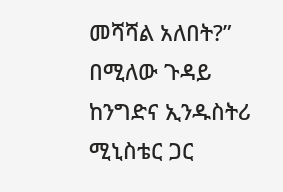መሻሻል አለበት?” በሚለው ጉዳይ ከንግድና ኢንዱስትሪ ሚኒስቴር ጋር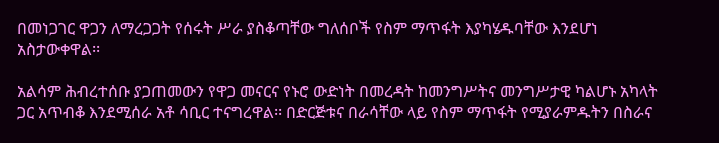በመነጋገር ዋጋን ለማረጋጋት የሰሩት ሥራ ያስቆጣቸው ግለሰቦች የስም ማጥፋት እያካሄዱባቸው እንደሆነ አስታውቀዋል፡፡

አልሳም ሕብረተሰቡ ያጋጠመውን የዋጋ መናርና የኑሮ ውድነት በመረዳት ከመንግሥትና መንግሥታዊ ካልሆኑ አካላት ጋር አጥብቆ እንደሚሰራ አቶ ሳቢር ተናግረዋል፡፡ በድርጅቱና በራሳቸው ላይ የስም ማጥፋት የሚያራምዱትን በስራና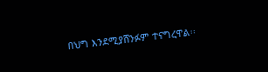በህግ እንደሚያሸንፉም ተናግረዋል፡፡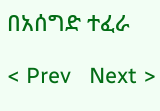በአሰግድ ተፈራ

< Prev   Next >